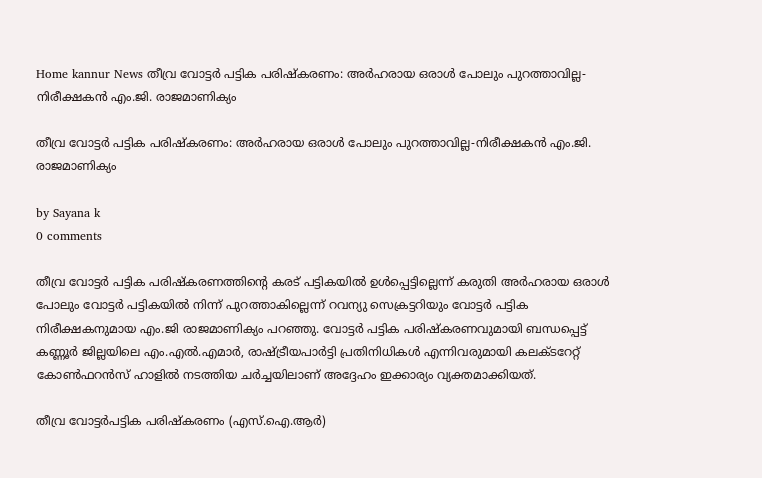Home kannur News തീവ്ര വോട്ടർ പട്ടിക പരിഷ്‌കരണം: അർഹരായ ഒരാൾ പോലും പുറത്താവില്ല-നിരീക്ഷകൻ എം.ജി. രാജമാണിക്യം

തീവ്ര വോട്ടർ പട്ടിക പരിഷ്‌കരണം: അർഹരായ ഒരാൾ പോലും പുറത്താവില്ല-നിരീക്ഷകൻ എം.ജി. രാജമാണിക്യം

by Sayana k
0 comments

തീവ്ര വോട്ടർ പട്ടിക പരിഷ്‌കരണത്തിന്റെ കരട് പട്ടികയിൽ ഉൾപ്പെട്ടില്ലെന്ന് കരുതി അർഹരായ ഒരാൾ പോലും വോട്ടർ പട്ടികയിൽ നിന്ന് പുറത്താകില്ലെന്ന് റവന്യു സെക്രട്ടറിയും വോട്ടർ പട്ടിക നിരീക്ഷകനുമായ എം.ജി രാജമാണിക്യം പറഞ്ഞു. വോട്ടർ പട്ടിക പരിഷ്‌കരണവുമായി ബന്ധപ്പെട്ട് കണ്ണൂർ ജില്ലയിലെ എം.എൽ.എമാർ, രാഷ്ട്രീയപാർട്ടി പ്രതിനിധികൾ എന്നിവരുമായി കലക്ടറേറ്റ് കോൺഫറൻസ് ഹാളിൽ നടത്തിയ ചർച്ചയിലാണ് അദ്ദേഹം ഇക്കാര്യം വ്യക്തമാക്കിയത്.

തീവ്ര വോട്ടർപട്ടിക പരിഷ്‌കരണം (എസ്.ഐ.ആർ)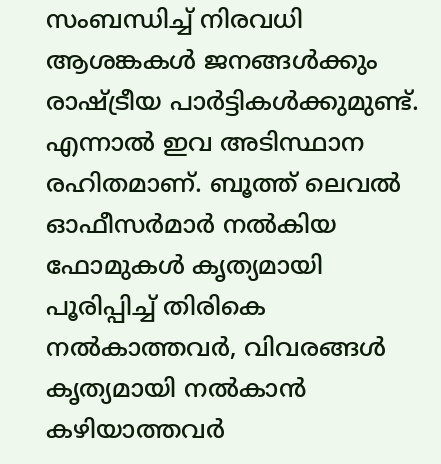സംബന്ധിച്ച് നിരവധി ആശങ്കകൾ ജനങ്ങൾക്കും രാഷ്ട്രീയ പാർട്ടികൾക്കുമുണ്ട്. എന്നാൽ ഇവ അടിസ്ഥാന രഹിതമാണ്. ബൂത്ത് ലെവൽ ഓഫീസർമാർ നൽകിയ ഫോമുകൾ കൃത്യമായി പൂരിപ്പിച്ച് തിരികെ നൽകാത്തവർ, വിവരങ്ങൾ കൃത്യമായി നൽകാൻ കഴിയാത്തവർ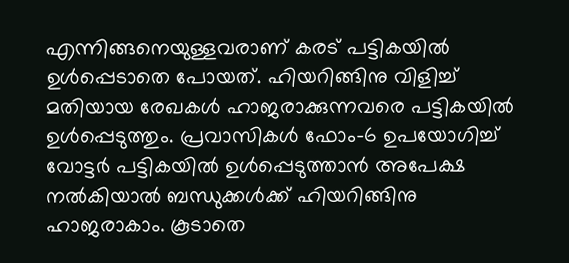എന്നിങ്ങനെയുള്ളവരാണ് കരട് പട്ടികയിൽ ഉൾപ്പെടാതെ പോയത്. ഹിയറിങ്ങിനു വിളിച്ച് മതിയായ രേഖകൾ ഹാജരാക്കുന്നവരെ പട്ടികയിൽ ഉൾപ്പെടുത്തും. പ്രവാസികൾ ഫോം-6 ഉപയോഗിച്ച് വോട്ടർ പട്ടികയിൽ ഉൾപ്പെടുത്താൻ അപേക്ഷ നൽകിയാൽ ബന്ധുക്കൾക്ക് ഹിയറിങ്ങിനു ഹാജരാകാം. കൂടാതെ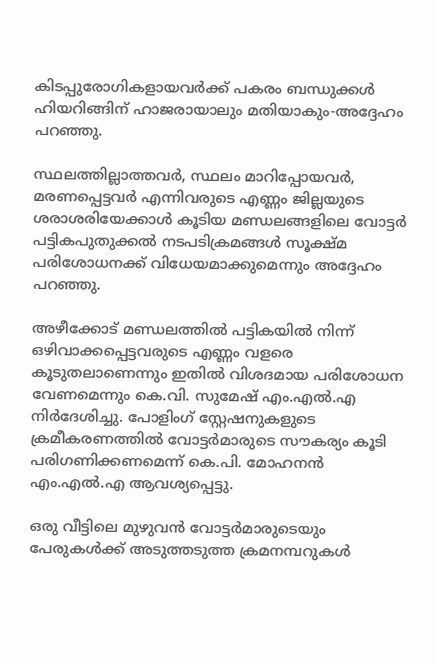കിടപ്പുരോഗികളായവർക്ക് പകരം ബന്ധുക്കൾ ഹിയറിങ്ങിന് ഹാജരായാലും മതിയാകും-അദ്ദേഹം പറഞ്ഞു.

സ്ഥലത്തില്ലാത്തവർ, സ്ഥലം മാറിപ്പോയവർ, മരണപ്പെട്ടവർ എന്നിവരുടെ എണ്ണം ജില്ലയുടെ ശരാശരിയേക്കാൾ കൂടിയ മണ്ഡലങ്ങളിലെ വോട്ടർ പട്ടികപുതുക്കൽ നടപടിക്രമങ്ങൾ സൂക്ഷ്മ പരിശോധനക്ക് വിധേയമാക്കുമെന്നും അദ്ദേഹം പറഞ്ഞു.

അഴീക്കോട് മണ്ഡലത്തിൽ പട്ടികയിൽ നിന്ന് ഒഴിവാക്കപ്പെട്ടവരുടെ എണ്ണം വളരെ കൂടുതലാണെന്നും ഇതിൽ വിശദമായ പരിശോധന വേണമെന്നും കെ.വി. സുമേഷ് എം.എൽ.എ നിർദേശിച്ചു. പോളിംഗ് സ്റ്റേഷനുകളുടെ ക്രമീകരണത്തിൽ വോട്ടർമാരുടെ സൗകര്യം കൂടി പരിഗണിക്കണമെന്ന് കെ.പി. മോഹനൻ എം.എൽ.എ ആവശ്യപ്പെട്ടു.

ഒരു വീട്ടിലെ മുഴുവൻ വോട്ടർമാരുടെയും പേരുകൾക്ക് അടുത്തടുത്ത ക്രമനമ്പറുകൾ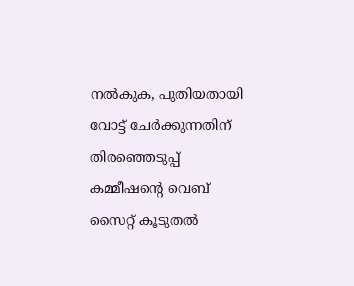നൽകുക, പുതിയതായി വോട്ട് ചേർക്കുന്നതിന് തിരഞ്ഞെടുപ്പ് കമ്മീഷന്റെ വെബ് സൈറ്റ് കൂടുതൽ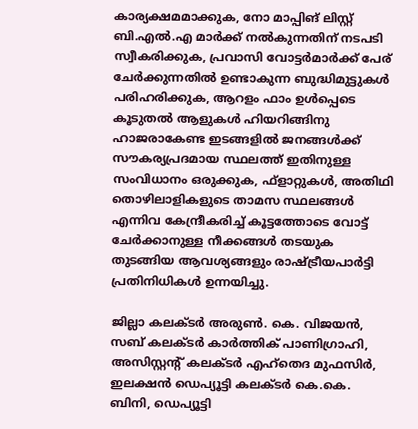കാര്യക്ഷമമാക്കുക, നോ മാപ്പിങ് ലിസ്റ്റ് ബി.എൽ.എ മാർക്ക് നൽകുന്നതിന് നടപടി സ്വീകരിക്കുക, പ്രവാസി വോട്ടർമാർക്ക് പേര് ചേർക്കുന്നതിൽ ഉണ്ടാകുന്ന ബുദ്ധിമുട്ടുകൾ പരിഹരിക്കുക, ആറളം ഫാം ഉൾപ്പെടെ കൂടുതൽ ആളുകൾ ഹിയറിങ്ങിനു ഹാജരാകേണ്ട ഇടങ്ങളിൽ ജനങ്ങൾക്ക് സൗകര്യപ്രദമായ സ്ഥലത്ത് ഇതിനുള്ള സംവിധാനം ഒരുക്കുക, ഫ്‌ളാറ്റുകൾ, അതിഥി തൊഴിലാളികളുടെ താമസ സ്ഥലങ്ങൾ എന്നിവ കേന്ദ്രീകരിച്ച് കൂട്ടത്തോടെ വോട്ട് ചേർക്കാനുള്ള നീക്കങ്ങൾ തടയുക തുടങ്ങിയ ആവശ്യങ്ങളും രാഷ്ട്രീയപാർട്ടി പ്രതിനിധികൾ ഉന്നയിച്ചു.

ജില്ലാ കലക്ടർ അരുൺ. കെ. വിജയൻ, സബ് കലക്ടർ കാർത്തിക് പാണിഗ്രാഹി, അസിസ്റ്റന്റ് കലക്ടർ എഹ്‌തെദ മുഫസിർ, ഇലക്ഷൻ ഡെപ്യൂട്ടി കലക്ടർ കെ.കെ. ബിനി, ഡെപ്യൂട്ടി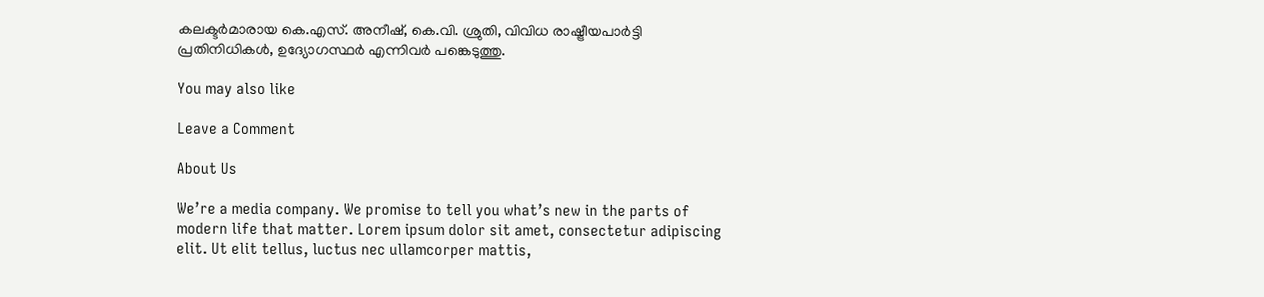കലക്ടർമാരായ കെ.എസ്. അനീഷ്, കെ.വി. ശ്രുതി, വിവിധ രാഷ്ട്രീയപാർട്ടി പ്രതിനിധികൾ, ഉദ്യോഗസ്ഥർ എന്നിവർ പങ്കെടുത്തു.

You may also like

Leave a Comment

About Us

We’re a media company. We promise to tell you what’s new in the parts of modern life that matter. Lorem ipsum dolor sit amet, consectetur adipiscing elit. Ut elit tellus, luctus nec ullamcorper mattis,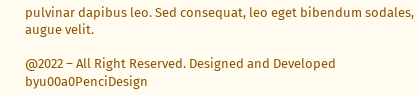pulvinar dapibus leo. Sed consequat, leo eget bibendum sodales, augue velit.

@2022 – All Right Reserved. Designed and Developed byu00a0PenciDesign